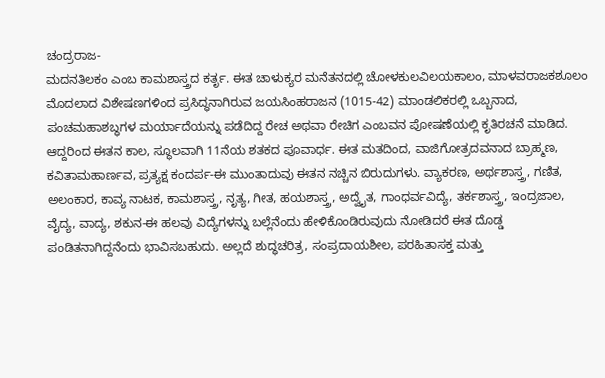ಚಂದ್ರರಾಜ-
ಮದನತಿಲಕಂ ಎಂಬ ಕಾಮಶಾಸ್ತ್ರದ ಕರ್ತೃ. ಈತ ಚಾಳುಕ್ಯರ ಮನೆತನದಲ್ಲಿ ಚೋಳಕುಲವಿಲಯಕಾಲಂ, ಮಾಳವರಾಜಕಶೂಲಂ ಮೊದಲಾದ ವಿಶೇಷಣಗಳಿಂದ ಪ್ರಸಿದ್ಧನಾಗಿರುವ ಜಯಸಿಂಹರಾಜನ (1015-42) ಮಾಂಡಲಿಕರಲ್ಲಿ ಒಬ್ಬನಾದ, ಪಂಚಮಹಾಶಬ್ಧಗಳ ಮರ್ಯಾದೆಯನ್ನು ಪಡೆದಿದ್ದ ರೇಚ ಅಥವಾ ರೇಚಿಗ ಎಂಬವನ ಪೋಷಣೆಯಲ್ಲಿ ಕೃತಿರಚನೆ ಮಾಡಿದ. ಆದ್ದರಿಂದ ಈತನ ಕಾಲ, ಸ್ಥೂಲವಾಗಿ 11ನೆಯ ಶತಕದ ಪೂವಾರ್ಧ. ಈತ ಮತದಿಂದ, ವಾಜಿಗೋತ್ರದವನಾದ ಬ್ರಾಹ್ಮಣ, ಕವಿತಾಮಹಾರ್ಣವ, ಪ್ರತ್ಯಕ್ಷ ಕಂದರ್ಪ-ಈ ಮುಂತಾದುವು ಈತನ ನಚ್ಚಿನ ಬಿರುದುಗಳು. ವ್ಯಾಕರಣ, ಅರ್ಥಶಾಸ್ತ್ರ, ಗಣಿತ, ಅಲಂಕಾರ, ಕಾವ್ಯ ನಾಟಕ, ಕಾಮಶಾಸ್ತ್ರ, ನೃತ್ಯ, ಗೀತ, ಹಯಶಾಸ್ತ್ರ, ಅದ್ವೈತ, ಗಾಂಧರ್ವವಿದ್ಯೆ, ತರ್ಕಶಾಸ್ತ್ರ, ಇಂದ್ರಜಾಲ, ವೈದ್ಯ, ವಾದ್ಯ, ಶಕುನ-ಈ ಹಲವು ವಿದ್ಯೆಗಳನ್ನು ಬಲ್ಲೆನೆಂದು ಹೇಳಿಕೊಂಡಿರುವುದು ನೋಡಿದರೆ ಈತ ದೊಡ್ಡ ಪಂಡಿತನಾಗಿದ್ದನೆಂದು ಭಾವಿಸಬಹುದು. ಅಲ್ಲದೆ ಶುದ್ಧಚರಿತ್ರ, ಸಂಪ್ರದಾಯಶೀಲ, ಪರಹಿತಾಸಕ್ತ ಮತ್ತು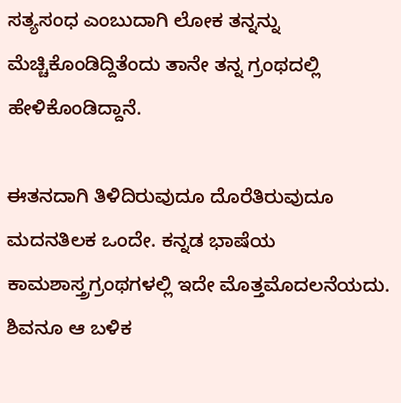ಸತ್ಯಸಂಧ ಎಂಬುದಾಗಿ ಲೋಕ ತನ್ನನ್ನು ಮೆಚ್ಚಿಕೊಂಡಿದ್ದಿತೆಂದು ತಾನೇ ತನ್ನ ಗ್ರಂಥದಲ್ಲಿ ಹೇಳಿಕೊಂಡಿದ್ದಾನೆ.

ಈತನದಾಗಿ ತಿಳಿದಿರುವುದೂ ದೊರೆತಿರುವುದೂ ಮದನತಿಲಕ ಒಂದೇ. ಕನ್ನಡ ಭಾಷೆಯ ಕಾಮಶಾಸ್ತ್ರಗ್ರಂಥಗಳಲ್ಲಿ ಇದೇ ಮೊತ್ತಮೊದಲನೆಯದು. ಶಿವನೂ ಆ ಬಳಿಕ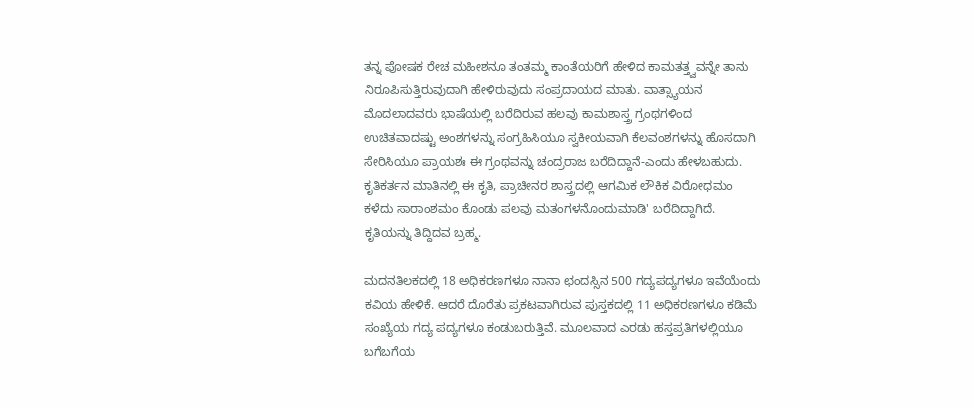ತನ್ನ ಪೋಷಕ ರೇಚ ಮಹೀಶನೂ ತಂತಮ್ಮ ಕಾಂತೆಯರಿಗೆ ಹೇಳಿದ ಕಾಮತತ್ತ್ವವನ್ನೇ ತಾನು ನಿರೂಪಿಸುತ್ತಿರುವುದಾಗಿ ಹೇಳಿರುವುದು ಸಂಪ್ರದಾಯದ ಮಾತು. ವಾತ್ಸ್ಯಾಯನ ಮೊದಲಾದವರು ಭಾಷೆಯಲ್ಲಿ ಬರೆದಿರುವ ಹಲವು ಕಾಮಶಾಸ್ತ್ರ ಗ್ರಂಥಗಳಿಂದ ಉಚಿತವಾದಷ್ಟು ಅಂಶಗಳನ್ನು ಸಂಗ್ರಹಿಸಿಯೂ ಸ್ವಕೀಯವಾಗಿ ಕೆಲವಂಶಗಳನ್ನು ಹೊಸದಾಗಿ ಸೇರಿಸಿಯೂ ಪ್ರಾಯಶಃ ಈ ಗ್ರಂಥವನ್ನು ಚಂದ್ರರಾಜ ಬರೆದಿದ್ದಾನೆ-ಎಂದು ಹೇಳಬಹುದು. ಕೃತಿಕರ್ತನ ಮಾತಿನಲ್ಲಿ ಈ ಕೃತಿ, ಪ್ರಾಚೀನರ ಶಾಸ್ತ್ರದಲ್ಲಿ ಆಗಮಿಕ ಲೌಕಿಕ ವಿರೋಧಮಂ ಕಳೆದು ಸಾರಾಂಶಮಂ ಕೊಂಡು ಪಲವು ಮತಂಗಳನೊಂದುಮಾಡಿ' ಬರೆದಿದ್ದಾಗಿದೆ. ಕೃತಿಯನ್ನು ತಿದ್ದಿದವ ಬ್ರಹ್ಮ.

ಮದನತಿಲಕದಲ್ಲಿ 18 ಅಧಿಕರಣಗಳೂ ನಾನಾ ಛಂದಸ್ಸಿನ 500 ಗದ್ಯಪದ್ಯಗಳೂ ಇವೆಯೆಂದು ಕವಿಯ ಹೇಳಿಕೆ. ಆದರೆ ದೊರೆತು ಪ್ರಕಟವಾಗಿರುವ ಪುಸ್ತಕದಲ್ಲಿ 11 ಅಧಿಕರಣಗಳೂ ಕಡಿಮೆ ಸಂಖ್ಯೆಯ ಗದ್ಯ ಪದ್ಯಗಳೂ ಕಂಡುಬರುತ್ತಿವೆ. ಮೂಲವಾದ ಎರಡು ಹಸ್ತಪ್ರತಿಗಳಲ್ಲಿಯೂ ಬಗೆಬಗೆಯ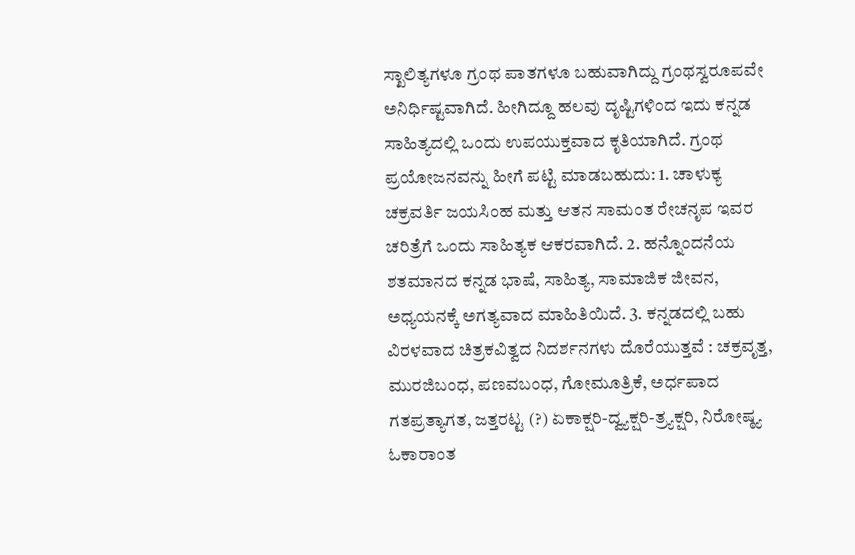ಸ್ಖಾಲಿತ್ಯಗಳೂ ಗ್ರಂಥ ಪಾತಗಳೂ ಬಹುವಾಗಿದ್ದು ಗ್ರಂಥಸ್ವರೂಪವೇ ಅನಿರ್ಧಿಷ್ಟವಾಗಿದೆ. ಹೀಗಿದ್ದೂ ಹಲವು ದೃಷ್ಟಿಗಳಿಂದ ಇದು ಕನ್ನಡ ಸಾಹಿತ್ಯದಲ್ಲಿ ಒಂದು ಉಪಯುಕ್ತವಾದ ಕೃತಿಯಾಗಿದೆ. ಗ್ರಂಥ ಪ್ರಯೋಜನವನ್ನು ಹೀಗೆ ಪಟ್ಟಿ ಮಾಡಬಹುದು: 1. ಚಾಳುಕ್ಯ ಚಕ್ರವರ್ತಿ ಜಯಸಿಂಹ ಮತ್ತು ಆತನ ಸಾಮಂತ ರೇಚನೃಪ ಇವರ ಚರಿತ್ರೆಗೆ ಒಂದು ಸಾಹಿತ್ಯಕ ಆಕರವಾಗಿದೆ. 2. ಹನ್ನೊಂದನೆಯ ಶತಮಾನದ ಕನ್ನಡ ಭಾಷೆ, ಸಾಹಿತ್ಯ, ಸಾಮಾಜಿಕ ಜೀವನ, ಅಧ್ಯಯನಕ್ಕೆ ಅಗತ್ಯವಾದ ಮಾಹಿತಿಯಿದೆ. 3. ಕನ್ನಡದಲ್ಲಿ ಬಹು ವಿರಳವಾದ ಚಿತ್ರಕವಿತ್ವದ ನಿದರ್ಶನಗಳು ದೊರೆಯುತ್ತವೆ : ಚಕ್ರವೃತ್ತ, ಮುರಜಿಬಂಧ, ಪಣವಬಂಧ, ಗೋಮೂತ್ರಿಕೆ, ಅರ್ಧಪಾದ ಗತಪ್ರತ್ಯಾಗತ, ಜತ್ತರಟ್ಟ (?) ಏಕಾಕ್ಷರಿ-ದ್ವ್ಯಕ್ಷರಿ-ತ್ರ್ಯಕ್ಷರಿ, ನಿರೋಷ್ಠ್ಯ ಓಕಾರಾಂತ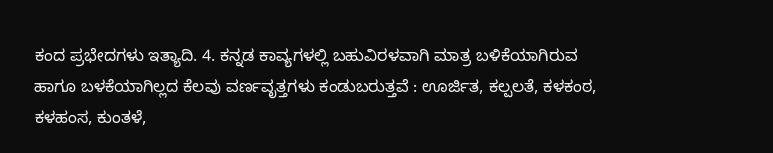ಕಂದ ಪ್ರಭೇದಗಳು ಇತ್ಯಾದಿ. 4. ಕನ್ನಡ ಕಾವ್ಯಗಳಲ್ಲಿ ಬಹುವಿರಳವಾಗಿ ಮಾತ್ರ ಬಳಿಕೆಯಾಗಿರುವ ಹಾಗೂ ಬಳಕೆಯಾಗಿಲ್ಲದ ಕೆಲವು ವರ್ಣವೃತ್ತಗಳು ಕಂಡುಬರುತ್ತವೆ : ಊರ್ಜಿತ, ಕಲ್ಪಲತೆ, ಕಳಕಂಠ, ಕಳಹಂಸ, ಕುಂತಳೆ,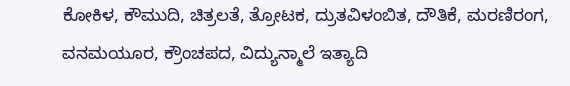ಕೋಕಿಳ, ಕೌಮುದಿ, ಚಿತ್ರಲತೆ, ತ್ರೋಟಕ, ದ್ರುತವಿಳಂಬಿತ, ದೌತಿಕೆ, ಮರಣಿರಂಗ, ವನಮಯೂರ, ಕ್ರೌಂಚಪದ, ವಿದ್ಯುನ್ಮಾಲೆ ಇತ್ಯಾದಿ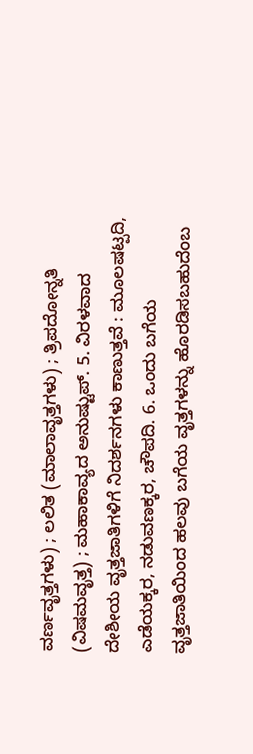ವರ್ಣವೃತ್ತಗಳು) ; ಲಲಿತ (ಮಾಲಾವೃತ್ತಗಳು) ; ತ್ರಿಪದೋನ್ನತಿ (ವಿಷಮವೃತ್ತ) ; ಮಹಾಕಾವ್ಯದ ಅನುಷ್ಟುಪ್. 5. ವಿರಳವಾದ ದೇಶೀಯ ವೃತ್ತಜಾತಿಗಳಿಗೆ ನಿದರ್ಶನಗಳು ಕಾಣುತ್ತವೆ : ಮೂಲಷಟ್ಪದಿ, ಎಡೆಯಕ್ಕರ, ನಡುವಣಕ್ಕರ, ಚೌಪದಿ. 6. ಒಂದು ಬಗೆಯ ವೃತ್ತಜಾತಿಯಿಂದ ಹಲವು ಬಗೆಯ ವೃತ್ತಗಳನ್ನು ಹೊರಡಿಸಬಹುದೆಂಬ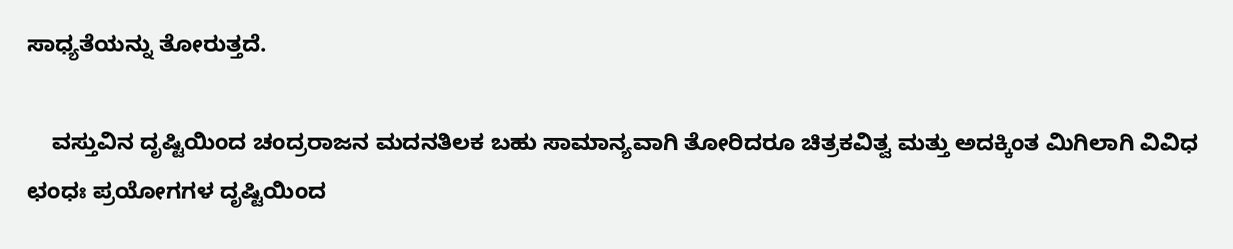ಸಾಧ್ಯತೆಯನ್ನು ತೋರುತ್ತದೆ.

    ವಸ್ತುವಿನ ದೃಷ್ಟಿಯಿಂದ ಚಂದ್ರರಾಜನ ಮದನತಿಲಕ ಬಹು ಸಾಮಾನ್ಯವಾಗಿ ತೋರಿದರೂ ಚಿತ್ರಕವಿತ್ವ ಮತ್ತು ಅದಕ್ಕಿಂತ ಮಿಗಿಲಾಗಿ ವಿವಿಧ ಛಂಧಃ ಪ್ರಯೋಗಗಳ ದೃಷ್ಟಿಯಿಂದ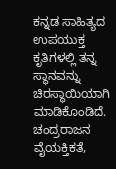ಕನ್ನಡ ಸಾಹಿತ್ಯದ ಉಪಯುಕ್ತ ಕೃತಿಗಳಲ್ಲಿ ತನ್ನ ಸ್ಥಾನವನ್ನು ಚಿರಸ್ಥಾಯಿಯಾಗಿ ಮಾಡಿಕೊಂಡಿದೆ. ಚಂದ್ರರಾಜನ ವೈಯಕ್ತಿಕತೆ,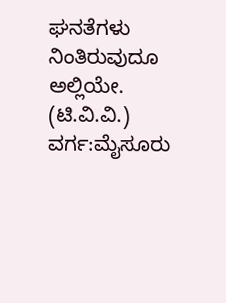ಘನತೆಗಳು ನಿಂತಿರುವುದೂ ಅಲ್ಲಿಯೇ.
(ಟಿ.ವಿ.ವಿ.)
ವರ್ಗ:ಮೈಸೂರು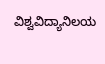ವಿಶ್ವವಿದ್ಯಾನಿಲಯ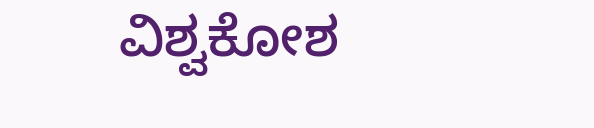ವಿಶ್ವಕೋಶ